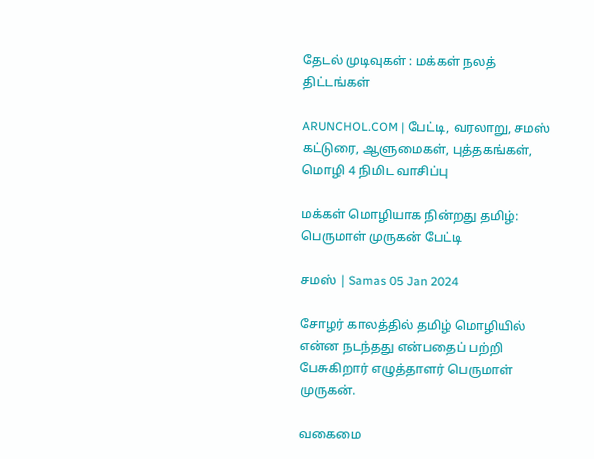தேடல் முடிவுகள் : மக்கள் நலத் திட்டங்கள்

ARUNCHOL.COM | பேட்டி, வரலாறு, சமஸ் கட்டுரை, ஆளுமைகள், புத்தகங்கள், மொழி 4 நிமிட வாசிப்பு

மக்கள் மொழியாக நின்றது தமிழ்: பெருமாள் முருகன் பேட்டி

சமஸ் | Samas 05 Jan 2024

சோழர் காலத்தில் தமிழ் மொழியில் என்ன நடந்தது என்பதைப் பற்றி பேசுகிறார் எழுத்தாளர் பெருமாள் முருகன்.

வகைமை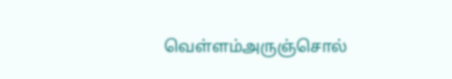வெள்ளம்அருஞ்சொல்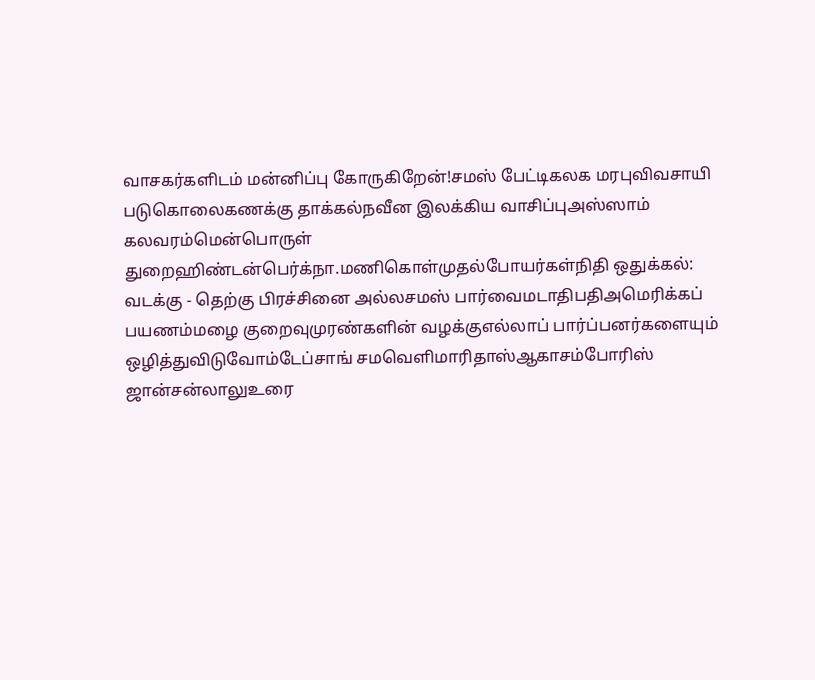வாசகர்களிடம் மன்னிப்பு கோருகிறேன்!சமஸ் பேட்டிகலக மரபுவிவசாயி படுகொலைகணக்கு தாக்கல்நவீன இலக்கிய வாசிப்புஅஸ்ஸாம் கலவரம்மென்பொருள் துறைஹிண்டன்பெர்க்நா.மணிகொள்முதல்போயர்கள்நிதி ஒதுக்கல்: வடக்கு - தெற்கு பிரச்சினை அல்லசமஸ் பார்வைமடாதிபதிஅமெரிக்கப் பயணம்மழை குறைவுமுரண்களின் வழக்குஎல்லாப் பார்ப்பனர்களையும் ஒழித்துவிடுவோம்டேப்சாங் சமவெளிமாரிதாஸ்ஆகாசம்போரிஸ் ஜான்சன்லாலுஉரை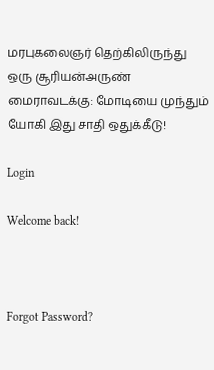மரபுகலைஞர் தெற்கிலிருந்து ஒரு சூரியன்அருண் மைராவடக்கு: மோடியை முந்தும் யோகி இது சாதி ஒதுக்கீடு!

Login

Welcome back!



Forgot Password?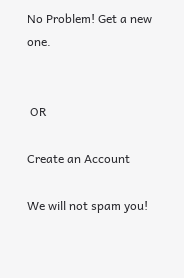No Problem! Get a new one.


 OR

Create an Account

We will not spam you!